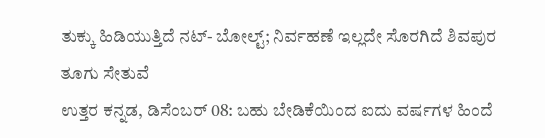ತುಕ್ಕು ಹಿಡಿಯುತ್ತಿದೆ ನಟ್- ಬೋಲ್ಟ್; ನಿರ್ವಹಣೆ ಇಲ್ಲದೇ ಸೊರಗಿದೆ ಶಿವಪುರ ತೂಗು ಸೇತುವೆ
ಉತ್ತರ ಕನ್ನಡ, ಡಿಸೆಂಬರ್ 08: ಬಹು ಬೇಡಿಕೆಯಿಂದ ಐದು ವರ್ಷಗಳ ಹಿಂದೆ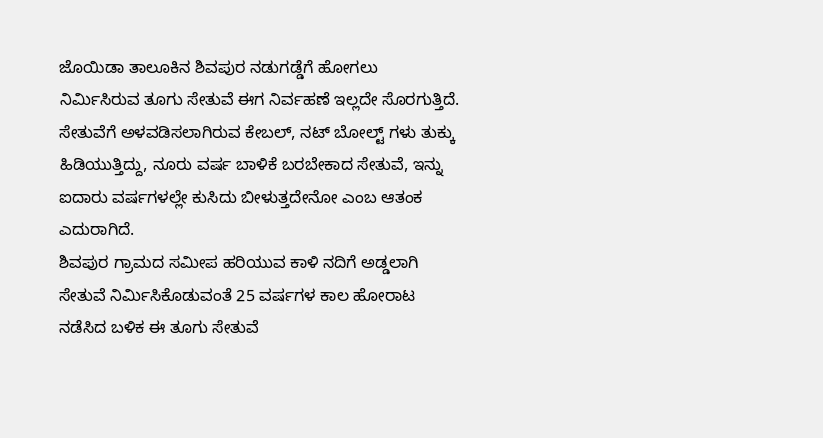ಜೊಯಿಡಾ ತಾಲೂಕಿನ ಶಿವಪುರ ನಡುಗಡ್ಡೆಗೆ ಹೋಗಲು ನಿರ್ಮಿಸಿರುವ ತೂಗು ಸೇತುವೆ ಈಗ ನಿರ್ವಹಣೆ ಇಲ್ಲದೇ ಸೊರಗುತ್ತಿದೆ. ಸೇತುವೆಗೆ ಅಳವಡಿಸಲಾಗಿರುವ ಕೇಬಲ್, ನಟ್ ಬೋಲ್ಟ್ ಗಳು ತುಕ್ಕು ಹಿಡಿಯುತ್ತಿದ್ದು, ನೂರು ವರ್ಷ ಬಾಳಿಕೆ ಬರಬೇಕಾದ ಸೇತುವೆ, ಇನ್ನು ಐದಾರು ವರ್ಷಗಳಲ್ಲೇ ಕುಸಿದು ಬೀಳುತ್ತದೇನೋ ಎಂಬ ಆತಂಕ ಎದುರಾಗಿದೆ.
ಶಿವಪುರ ಗ್ರಾಮದ ಸಮೀಪ ಹರಿಯುವ ಕಾಳಿ ನದಿಗೆ ಅಡ್ಡಲಾಗಿ ಸೇತುವೆ ನಿರ್ಮಿಸಿಕೊಡುವಂತೆ 25 ವರ್ಷಗಳ ಕಾಲ ಹೋರಾಟ ನಡೆಸಿದ ಬಳಿಕ ಈ ತೂಗು ಸೇತುವೆ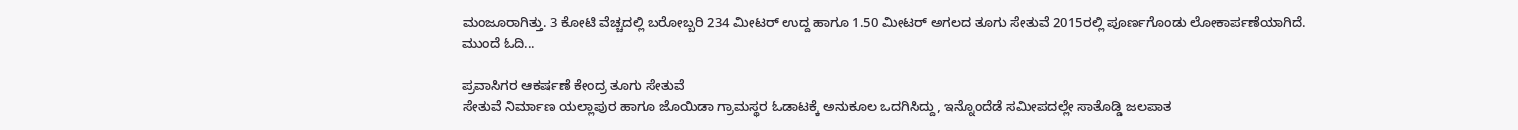ಮಂಜೂರಾಗಿತ್ತು. 3 ಕೋಟಿ ವೆಚ್ಚದಲ್ಲಿ ಬರೋಬ್ಬರಿ 234 ಮೀಟರ್ ಉದ್ದ ಹಾಗೂ 1.50 ಮೀಟರ್ ಅಗಲದ ತೂಗು ಸೇತುವೆ 2015ರಲ್ಲಿ ಪೂರ್ಣಗೊಂಡು ಲೋಕಾರ್ಪಣೆಯಾಗಿದೆ. ಮುಂದೆ ಓದಿ...

ಪ್ರವಾಸಿಗರ ಆಕರ್ಷಣೆ ಕೇಂದ್ರ ತೂಗು ಸೇತುವೆ
ಸೇತುವೆ ನಿರ್ಮಾಣ ಯಲ್ಲಾಪುರ ಹಾಗೂ ಜೊಯಿಡಾ ಗ್ರಾಮಸ್ಥರ ಓಡಾಟಕ್ಕೆ ಅನುಕೂಲ ಒದಗಿಸಿದ್ದು, ಇನ್ನೊಂದೆಡೆ ಸಮೀಪದಲ್ಲೇ ಸಾತೊಡ್ಡಿ ಜಲಪಾತ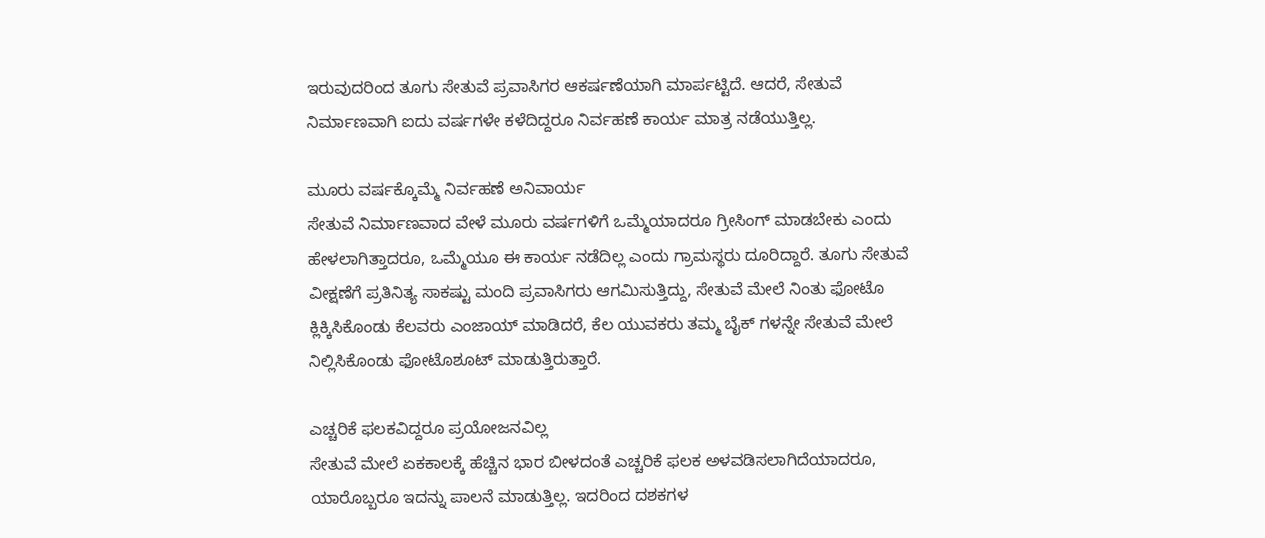ಇರುವುದರಿಂದ ತೂಗು ಸೇತುವೆ ಪ್ರವಾಸಿಗರ ಆಕರ್ಷಣೆಯಾಗಿ ಮಾರ್ಪಟ್ಟಿದೆ. ಆದರೆ, ಸೇತುವೆ ನಿರ್ಮಾಣವಾಗಿ ಐದು ವರ್ಷಗಳೇ ಕಳೆದಿದ್ದರೂ ನಿರ್ವಹಣೆ ಕಾರ್ಯ ಮಾತ್ರ ನಡೆಯುತ್ತಿಲ್ಲ.

ಮೂರು ವರ್ಷಕ್ಕೊಮ್ಮೆ ನಿರ್ವಹಣೆ ಅನಿವಾರ್ಯ
ಸೇತುವೆ ನಿರ್ಮಾಣವಾದ ವೇಳೆ ಮೂರು ವರ್ಷಗಳಿಗೆ ಒಮ್ಮೆಯಾದರೂ ಗ್ರೀಸಿಂಗ್ ಮಾಡಬೇಕು ಎಂದು ಹೇಳಲಾಗಿತ್ತಾದರೂ, ಒಮ್ಮೆಯೂ ಈ ಕಾರ್ಯ ನಡೆದಿಲ್ಲ ಎಂದು ಗ್ರಾಮಸ್ಥರು ದೂರಿದ್ದಾರೆ. ತೂಗು ಸೇತುವೆ ವೀಕ್ಷಣೆಗೆ ಪ್ರತಿನಿತ್ಯ ಸಾಕಷ್ಟು ಮಂದಿ ಪ್ರವಾಸಿಗರು ಆಗಮಿಸುತ್ತಿದ್ದು, ಸೇತುವೆ ಮೇಲೆ ನಿಂತು ಫೋಟೊ ಕ್ಲಿಕ್ಕಿಸಿಕೊಂಡು ಕೆಲವರು ಎಂಜಾಯ್ ಮಾಡಿದರೆ, ಕೆಲ ಯುವಕರು ತಮ್ಮ ಬೈಕ್ ಗಳನ್ನೇ ಸೇತುವೆ ಮೇಲೆ ನಿಲ್ಲಿಸಿಕೊಂಡು ಫೋಟೊಶೂಟ್ ಮಾಡುತ್ತಿರುತ್ತಾರೆ.

ಎಚ್ಚರಿಕೆ ಫಲಕವಿದ್ದರೂ ಪ್ರಯೋಜನವಿಲ್ಲ
ಸೇತುವೆ ಮೇಲೆ ಏಕಕಾಲಕ್ಕೆ ಹೆಚ್ಚಿನ ಭಾರ ಬೀಳದಂತೆ ಎಚ್ಚರಿಕೆ ಫಲಕ ಅಳವಡಿಸಲಾಗಿದೆಯಾದರೂ, ಯಾರೊಬ್ಬರೂ ಇದನ್ನು ಪಾಲನೆ ಮಾಡುತ್ತಿಲ್ಲ. ಇದರಿಂದ ದಶಕಗಳ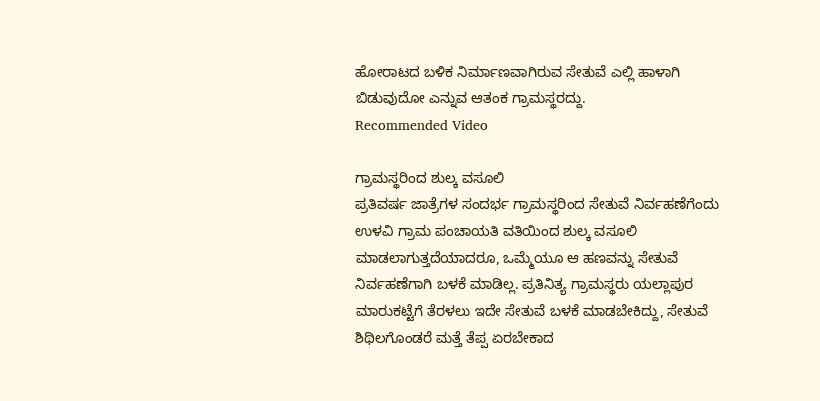ಹೋರಾಟದ ಬಳಿಕ ನಿರ್ಮಾಣವಾಗಿರುವ ಸೇತುವೆ ಎಲ್ಲಿ ಹಾಳಾಗಿ ಬಿಡುವುದೋ ಎನ್ನುವ ಆತಂಕ ಗ್ರಾಮಸ್ಥರದ್ದು.
Recommended Video

ಗ್ರಾಮಸ್ಥರಿಂದ ಶುಲ್ಕ ವಸೂಲಿ
ಪ್ರತಿವರ್ಷ ಜಾತ್ರೆಗಳ ಸಂದರ್ಭ ಗ್ರಾಮಸ್ಥರಿಂದ ಸೇತುವೆ ನಿರ್ವಹಣೆಗೆಂದು ಉಳವಿ ಗ್ರಾಮ ಪಂಚಾಯತಿ ವತಿಯಿಂದ ಶುಲ್ಕ ವಸೂಲಿ ಮಾಡಲಾಗುತ್ತದೆಯಾದರೂ, ಒಮ್ಮೆಯೂ ಆ ಹಣವನ್ನು ಸೇತುವೆ ನಿರ್ವಹಣೆಗಾಗಿ ಬಳಕೆ ಮಾಡಿಲ್ಲ. ಪ್ರತಿನಿತ್ಯ ಗ್ರಾಮಸ್ಥರು ಯಲ್ಲಾಪುರ ಮಾರುಕಟ್ಟೆಗೆ ತೆರಳಲು ಇದೇ ಸೇತುವೆ ಬಳಕೆ ಮಾಡಬೇಕಿದ್ದು, ಸೇತುವೆ ಶಿಥಿಲಗೊಂಡರೆ ಮತ್ತೆ ತೆಪ್ಪ ಏರಬೇಕಾದ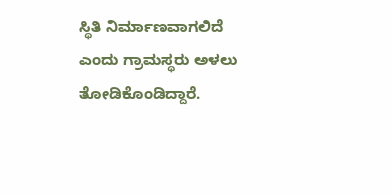ಸ್ಥಿತಿ ನಿರ್ಮಾಣವಾಗಲಿದೆ ಎಂದು ಗ್ರಾಮಸ್ಥರು ಅಳಲು ತೋಡಿಕೊಂಡಿದ್ದಾರೆ.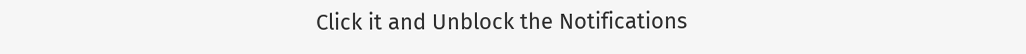Click it and Unblock the Notifications